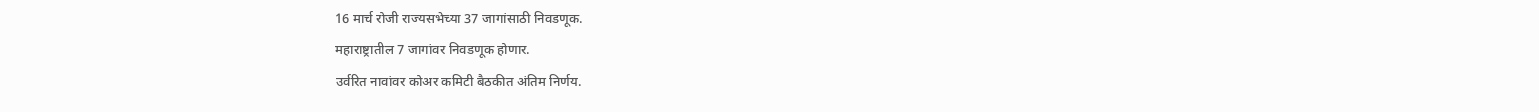16 मार्च रोजी राज्यसभेच्या 37 जागांसाठी निवडणूक.
महाराष्ट्रातील 7 जागांवर निवडणूक होणार.
उर्वरित नावांवर कोअर कमिटी बैठकीत अंतिम निर्णय.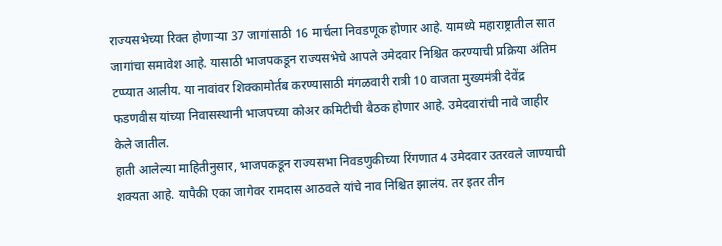राज्यसभेच्या रिक्त होणाऱ्या 37 जागांसाठी 16 मार्चला निवडणूक होणार आहे. यामध्ये महाराष्ट्रातील सात जागांचा समावेश आहे. यासाठी भाजपकडून राज्यसभेचे आपले उमेदवार निश्चित करण्याची प्रक्रिया अंतिम टप्प्यात आलीय. या नावांवर शिक्कामोर्तब करण्यासाठी मंगळवारी रात्री 10 वाजता मुख्यमंत्री देवेंद्र फडणवीस यांच्या निवासस्थानी भाजपच्या कोअर कमिटीची बैठक होणार आहे. उमेदवारांची नावे जाहीर केले जातील.
हाती आलेल्या माहितीनुसार, भाजपकडून राज्यसभा निवडणुकीच्या रिंगणात 4 उमेदवार उतरवले जाण्याची शक्यता आहे. यापैकी एका जागेवर रामदास आठवले यांचे नाव निश्चित झालंय. तर इतर तीन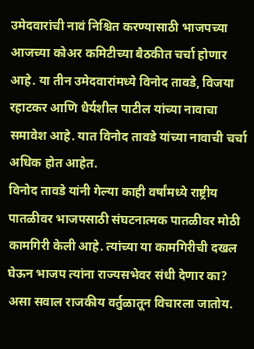उमेदवारांची नावं निश्चित करण्यासाठी भाजपच्या आजच्या कोअर कमिटीच्या बैठकीत चर्चा होणार आहे. या तीन उमेदवारांमध्ये विनोद तावडे, विजया रहाटकर आणि धैर्यशील पाटील यांच्या नावाचा समावेश आहे. यात विनोद तावडे यांच्या नावाची चर्चा अधिक होत आहेत.
विनोद तावडे यांनी गेल्या काही वर्षांमध्ये राष्ट्रीय पातळीवर भाजपसाठी संघटनात्मक पातळीवर मोठी कामगिरी केली आहे. त्यांच्या या कामगिरीची दखल घेऊन भाजप त्यांना राज्यसभेवर संधी देणार का? असा सवाल राजकीय वर्तुळातून विचारला जातोय.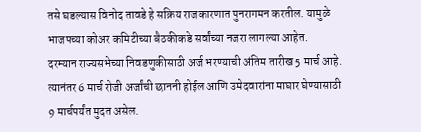तसे घडल्यास विनोद तावडे हे सक्रिय राजकारणात पुनरागमन करतील. यामुळे भाजपच्या कोअर कमिटीच्या बैठकीकडे सर्वांच्या नजरा लागल्या आहेत.
दरम्यान राज्यसभेच्या निवडणुकीसाठी अर्ज भरण्याची अंतिम तारीख 5 मार्च आहे. त्यानंतर 6 मार्च रोजी अर्जांची छाननी होईल आणि उमेदवारांना माघार घेण्यासाठी 9 मार्चपर्यंत मुदत असेल.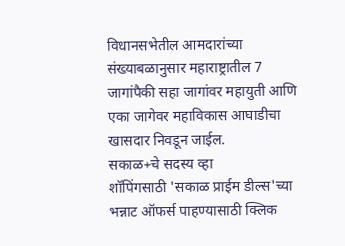विधानसभेतील आमदारांच्या संख्याबळानुसार महाराष्ट्रातील 7 जागांपैकी सहा जागांवर महायुती आणि एका जागेवर महाविकास आघाडीचा खासदार निवडून जाईल.
सकाळ+चे सदस्य व्हा
शॉपिंगसाठी 'सकाळ प्राईम डील्स'च्या भन्नाट ऑफर्स पाहण्यासाठी क्लिक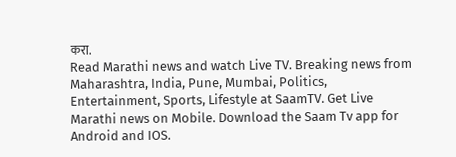करा.
Read Marathi news and watch Live TV. Breaking news from Maharashtra, India, Pune, Mumbai, Politics, Entertainment, Sports, Lifestyle at SaamTV. Get Live Marathi news on Mobile. Download the Saam Tv app for Android and IOS.